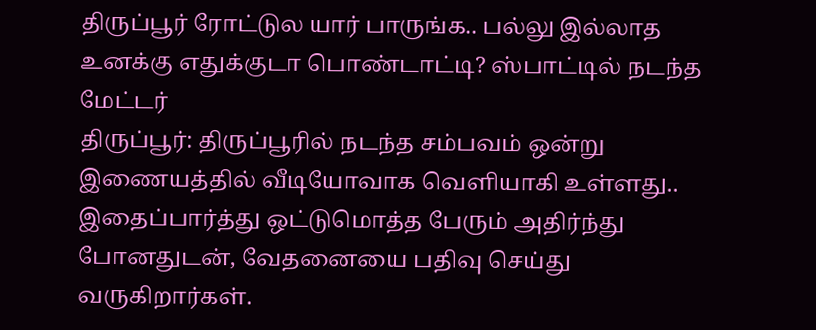திருப்பூர் ரோட்டுல யார் பாருங்க.. பல்லு இல்லாத உனக்கு எதுக்குடா பொண்டாட்டி? ஸ்பாட்டில் நடந்த மேட்டர்
திருப்பூர்: திருப்பூரில் நடந்த சம்பவம் ஒன்று இணையத்தில் வீடியோவாக வெளியாகி உள்ளது.. இதைப்பார்த்து ஒட்டுமொத்த பேரும் அதிர்ந்து போனதுடன், வேதனையை பதிவு செய்து வருகிறார்கள்.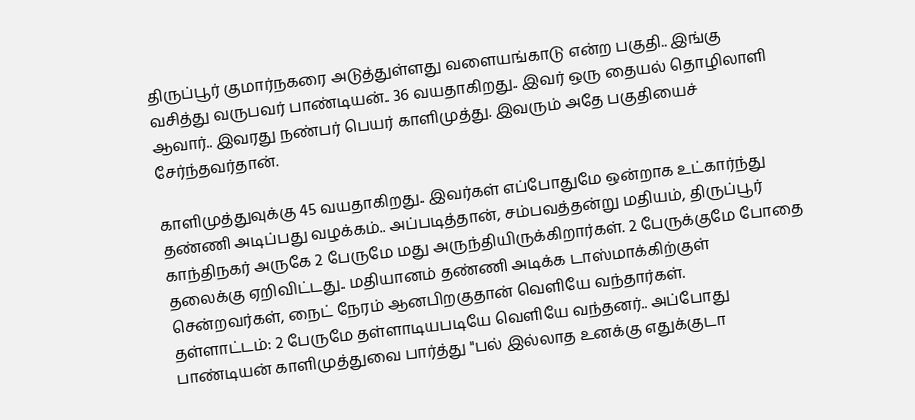திருப்பூர் குமார்நகரை அடுத்துள்ளது வளையங்காடு என்ற பகுதி.. இங்கு வசித்து வருபவர் பாண்டியன்.. 36 வயதாகிறது.. இவர் ஒரு தையல் தொழிலாளி ஆவார்.. இவரது நண்பர் பெயர் காளிமுத்து. இவரும் அதே பகுதியைச் சேர்ந்தவர்தான்.

காளிமுத்துவுக்கு 45 வயதாகிறது.. இவர்கள் எப்போதுமே ஒன்றாக உட்கார்ந்து தண்ணி அடிப்பது வழக்கம்.. அப்படித்தான், சம்பவத்தன்று மதியம், திருப்பூர் காந்திநகர் அருகே 2 பேருமே மது அருந்தியிருக்கிறார்கள். 2 பேருக்குமே போதை தலைக்கு ஏறிவிட்டது.. மதியானம் தண்ணி அடிக்க டாஸ்மாக்கிற்குள் சென்றவர்கள், நைட் நேரம் ஆனபிறகுதான் வெளியே வந்தார்கள்.
தள்ளாட்டம்: 2 பேருமே தள்ளாடியபடியே வெளியே வந்தனர்.. அப்போது பாண்டியன் காளிமுத்துவை பார்த்து "பல் இல்லாத உனக்கு எதுக்குடா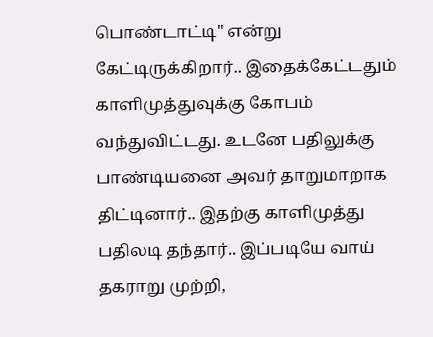பொண்டாட்டி" என்று கேட்டிருக்கிறார்.. இதைக்கேட்டதும் காளிமுத்துவுக்கு கோபம் வந்துவிட்டது. உடனே பதிலுக்கு பாண்டியனை அவர் தாறுமாறாக திட்டினார்.. இதற்கு காளிமுத்து பதிலடி தந்தார்.. இப்படியே வாய் தகராறு முற்றி,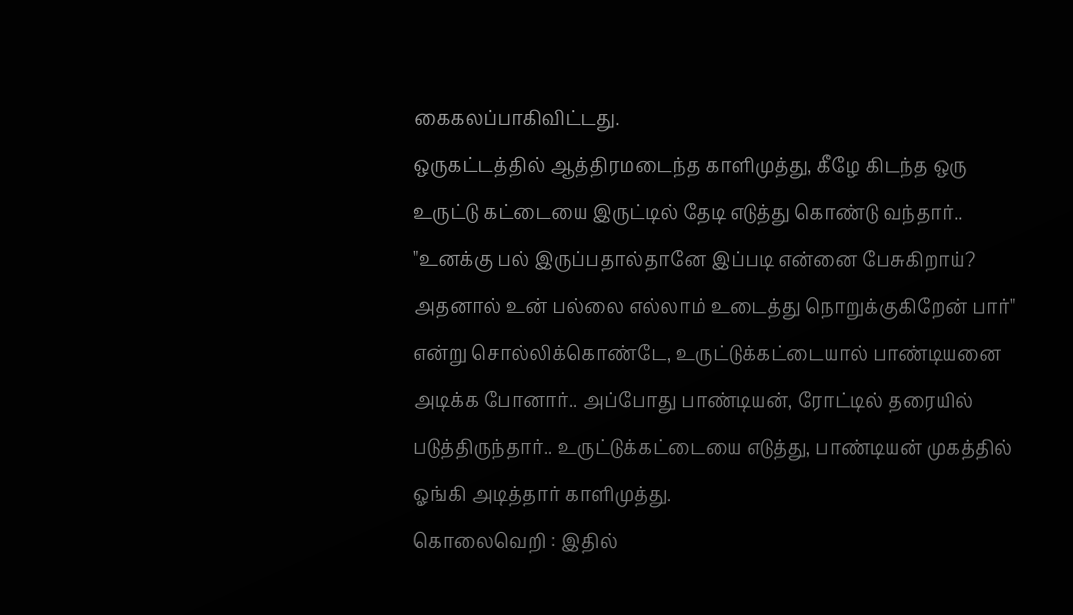கைகலப்பாகிவிட்டது.
ஒருகட்டத்தில் ஆத்திரமடைந்த காளிமுத்து, கீழே கிடந்த ஒரு உருட்டு கட்டையை இருட்டில் தேடி எடுத்து கொண்டு வந்தார்.. "உனக்கு பல் இருப்பதால்தானே இப்படி என்னை பேசுகிறாய்? அதனால் உன் பல்லை எல்லாம் உடைத்து நொறுக்குகிறேன் பார்" என்று சொல்லிக்கொண்டே, உருட்டுக்கட்டையால் பாண்டியனை அடிக்க போனார்.. அப்போது பாண்டியன், ரோட்டில் தரையில் படுத்திருந்தார்.. உருட்டுக்கட்டையை எடுத்து, பாண்டியன் முகத்தில் ஓங்கி அடித்தார் காளிமுத்து.
கொலைவெறி : இதில்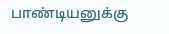பாண்டியனுக்கு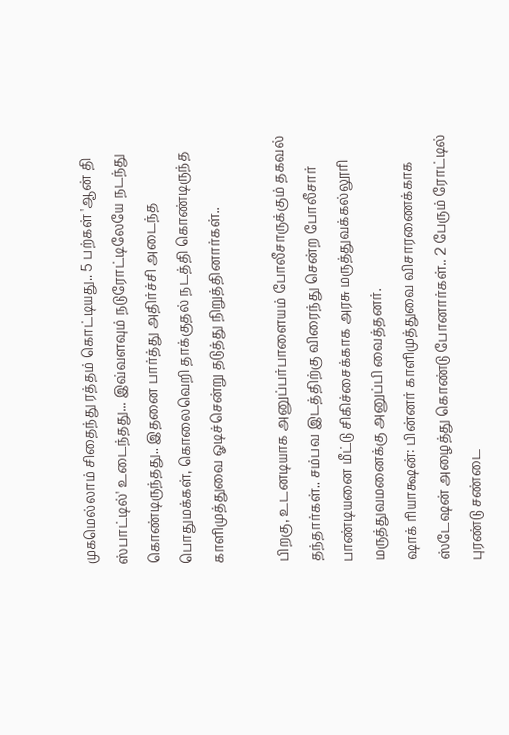முகமெல்லாம் சிதைந்து ரத்தம் கொட்டியது.. 5 பற்கள் 'ஆன் தி ஸ்பாட்டில்' உடைந்தது... இவ்வளவும் நடுரோட்டிலேயே நடந்து கொண்டிருந்தது.. இதனை பார்த்து அதிர்ச்சி அடைந்த பொதுமக்கள், கொலைவெறி தாக்குதல் நடத்தி கொண்டிருந்த காளிமுத்துவை ஓடிச்சென்று தடுத்து நிறுத்தினார்கள்..

பிறகு, உடனடியாக அனுப்பர்பாளையம் போலீசாருக்கும் தகவல் தந்தார்கள்.. சம்பவ இடத்திற்கு விரைந்து சென்ற போலீசார் பாண்டியனை மீட்டு சிகிச்சைக்காக அரசு மருத்துவக்கல்லூரி மருத்துவமனைக்கு அனுப்பி வைத்தனர்.
ஷாக் ரியாக்ஷன்: பின்னர் காளிமுத்துவை விசாரணைக்காக ஸ்டேஷன் அழைத்து கொண்டு போனார்கள்.. 2 பேரும் ரோட்டில் புரண்டு சண்டை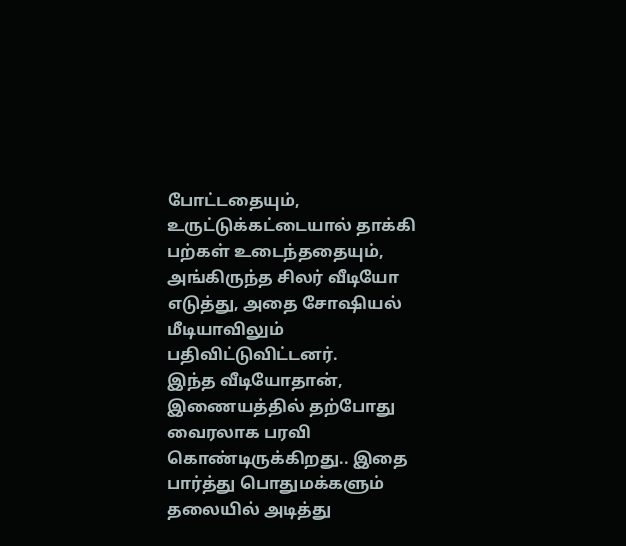போட்டதையும், உருட்டுக்கட்டையால் தாக்கி பற்கள் உடைந்ததையும், அங்கிருந்த சிலர் வீடியோ எடுத்து, அதை சோஷியல் மீடியாவிலும் பதிவிட்டுவிட்டனர்.
இந்த வீடியோதான், இணையத்தில் தற்போது வைரலாக பரவி கொண்டிருக்கிறது.. இதை பார்த்து பொதுமக்களும் தலையில் அடித்து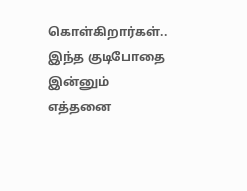கொள்கிறார்கள்.. இந்த குடிபோதை இன்னும் எத்தனை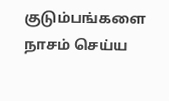குடும்பங்களை நாசம் செய்ய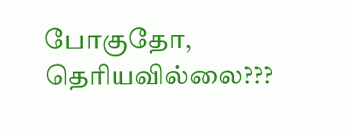போகுதோ, தெரியவில்லை???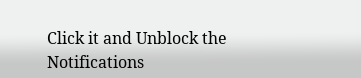Click it and Unblock the Notifications